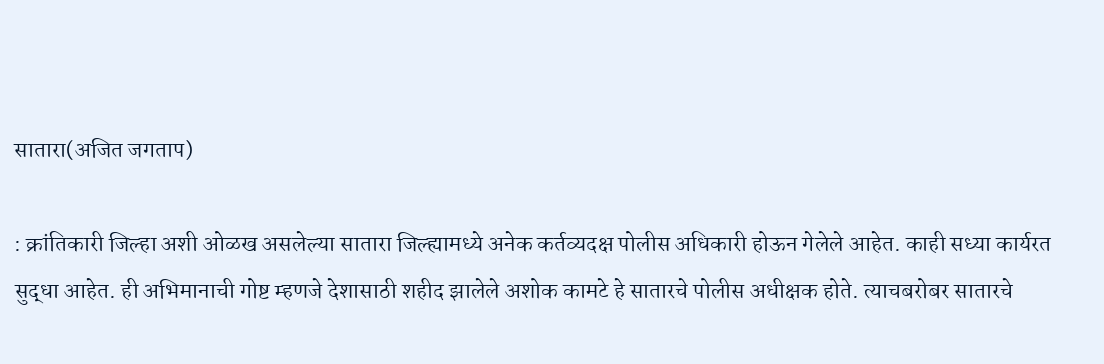सातारा(अजित जगताप)

: क्रांतिकारी जिल्हा अशी ओळख असलेल्या सातारा जिल्ह्यामध्ये अनेक कर्तव्यदक्ष पोलीस अधिकारी होऊन गेलेले आहेत. काही सध्या कार्यरत सुद्धा आहेत. ही अभिमानाची गोष्ट म्हणजे देशासाठी शहीद झालेले अशोक कामटे हे सातारचे पोलीस अधीक्षक होते. त्याचबरोबर सातारचे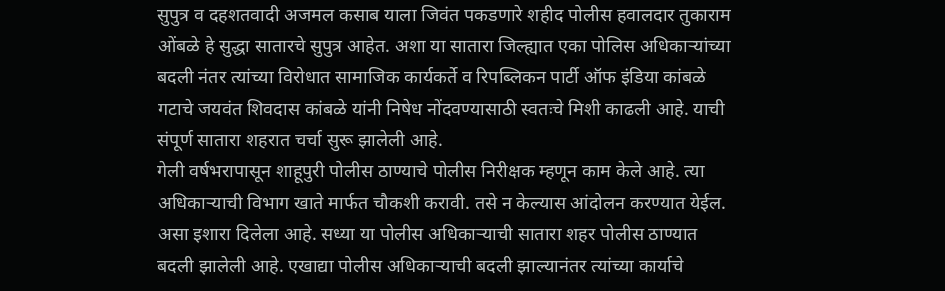सुपुत्र व दहशतवादी अजमल कसाब याला जिवंत पकडणारे शहीद पोलीस हवालदार तुकाराम ओंबळे हे सुद्धा सातारचे सुपुत्र आहेत. अशा या सातारा जिल्ह्यात एका पोलिस अधिकाऱ्यांच्या बदली नंतर त्यांच्या विरोधात सामाजिक कार्यकर्ते व रिपब्लिकन पार्टी ऑफ इंडिया कांबळे गटाचे जयवंत शिवदास कांबळे यांनी निषेध नोंदवण्यासाठी स्वतःचे मिशी काढली आहे. याची संपूर्ण सातारा शहरात चर्चा सुरू झालेली आहे.
गेली वर्षभरापासून शाहूपुरी पोलीस ठाण्याचे पोलीस निरीक्षक म्हणून काम केले आहे. त्या अधिकाऱ्याची विभाग खाते मार्फत चौकशी करावी. तसे न केल्यास आंदोलन करण्यात येईल. असा इशारा दिलेला आहे. सध्या या पोलीस अधिकाऱ्याची सातारा शहर पोलीस ठाण्यात बदली झालेली आहे. एखाद्या पोलीस अधिकाऱ्याची बदली झाल्यानंतर त्यांच्या कार्याचे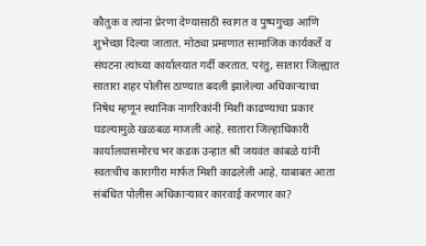कौतुक व त्यांना प्रेरणा देण्यासाठी स्वागत व पुष्पगुच्छ आणि शुभेच्छा दिल्या जातात. मोठ्या प्रमाणात सामाजिक कार्यकर्ते व संघटना त्यांच्या कार्यालयात गर्दी करतात. परंतु, सातारा जिल्ह्यात सातारा शहर पोलीस ठाण्यात बदली झालेल्या अधिकाऱ्याचा निषेध म्हणून स्थानिक नागरिकांनी मिशी काढण्याचा प्रकार घडल्यामुळे खळबळ माजली आहे. सातारा जिल्हाधिकारी कार्यालयासमोरच भर कडक उन्हात श्री जयवंत कांबळे यांनी स्वतःचीच कारागीरा मार्फत मिशी काढलेली आहे. याबाबत आता संबंधित पोलीस अधिकाऱ्यावर कारवाई करणार का?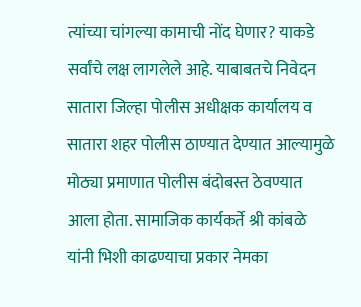त्यांच्या चांगल्या कामाची नोंद घेणार? याकडे सर्वांचे लक्ष लागलेले आहे. याबाबतचे निवेदन सातारा जिल्हा पोलीस अधीक्षक कार्यालय व सातारा शहर पोलीस ठाण्यात देण्यात आल्यामुळे मोठ्या प्रमाणात पोलीस बंदोबस्त ठेवण्यात आला होता. सामाजिक कार्यकर्ते श्री कांबळे यांनी भिशी काढण्याचा प्रकार नेमका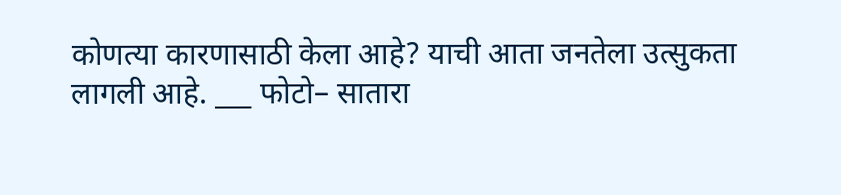कोणत्या कारणासाठी केला आहे? याची आता जनतेला उत्सुकता लागली आहे. ___ फोटो– सातारा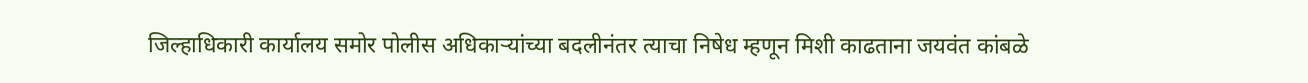जिल्हाधिकारी कार्यालय समोर पोलीस अधिकाऱ्यांच्या बदलीनंतर त्याचा निषेध म्हणून मिशी काढताना जयवंत कांबळे